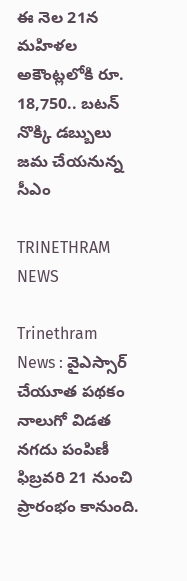ఈ నెల 21న మహిళల అకౌంట్లలోకి రూ. 18,750.. బటన్ నొక్కి డబ్బులు జమ చేయనున్న సీఎం

TRINETHRAM NEWS

Trinethram News : వైఎస్సార్ చేయూత పథకం నాలుగో విడత నగదు పంపిణీ ఫిబ్రవరి 21 నుంచి ప్రారంభం కానుంది.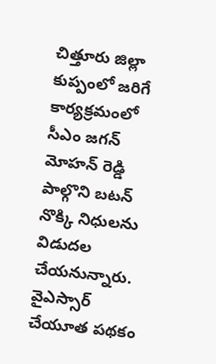చిత్తూరు జిల్లా కుప్పంలో జరిగే కార్యక్రమంలో సీఎం జగన్ మోహన్ రెడ్డి పాల్గొని బటన్ నొక్కి నిధులను విడుదల చేయనున్నారు. వైఎస్సార్ చేయూత పథకం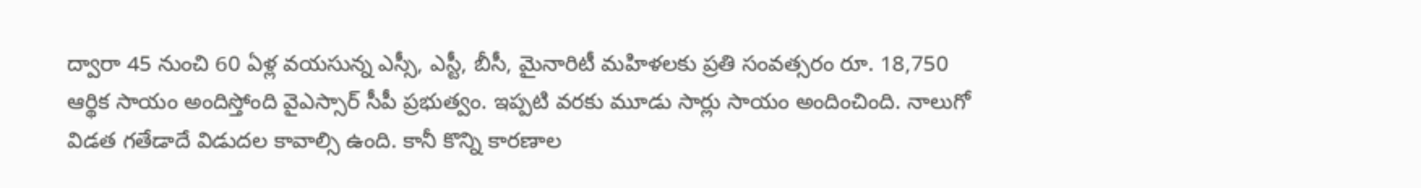ద్వారా 45 నుంచి 60 ఏళ్ల వయసున్న ఎస్సీ, ఎస్టీ, బీసీ, మైనారిటీ మహిళలకు ప్రతి సంవత్సరం రూ. 18,750 ఆర్థిక సాయం అందిస్తోంది వైఎస్సార్ సీపీ ప్రభుత్వం. ఇప్పటి వరకు మూడు సార్లు సాయం అందించింది. నాలుగో విడత గతేడాదే విడుదల కావాల్సి ఉంది. కానీ కొన్ని కారణాల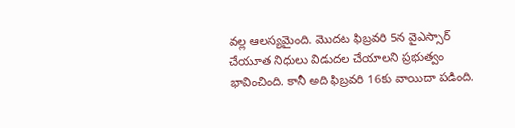వల్ల ఆలస్యమైంది. మొదట ఫిబ్రవరి 5న వైఎస్సార్ చేయూత నిధులు విడుదల చేయాలని ప్రభుత్వం భావించింది. కానీ అది ఫిబ్రవరి 16కు వాయిదా పడింది.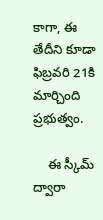కాగా, ఈ తేదీని కూడా ఫిబ్రవరి 21కి మార్చింది ప్రభుత్వం.

    ఈ స్కీమ్ ద్వారా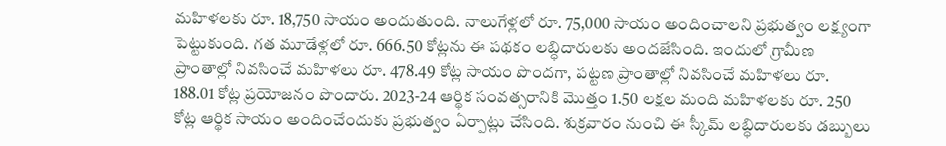మహిళలకు రూ. 18,750 సాయం అందుతుంది. నాలుగేళ్లలో రూ. 75,000 సాయం అందించాలని ప్రభుత్వం లక్ష్యంగా పెట్టుకుంది. గత మూడేళ్లలో రూ. 666.50 కోట్లను ఈ పథకం లబ్ధిదారులకు అందజేసింది. ఇందులో గ్రామీణ ప్రాంతాల్లో నివసించే మహిళలు రూ. 478.49 కోట్ల సాయం పొందగా, పట్టణ ప్రాంతాల్లో నివసించే మహిళలు రూ. 188.01 కోట్ల ప్రయోజనం పొందారు. 2023-24 ఆర్థిక సంవత్సరానికి మొత్తం 1.50 లక్షల మంది మహిళలకు రూ. 250 కోట్ల ఆర్థిక సాయం అందించేందుకు ప్రభుత్వం ఏర్పాట్లు చేసింది. శుక్రవారం నుంచి ఈ స్కీమ్ లబ్ధిదారులకు డబ్బులు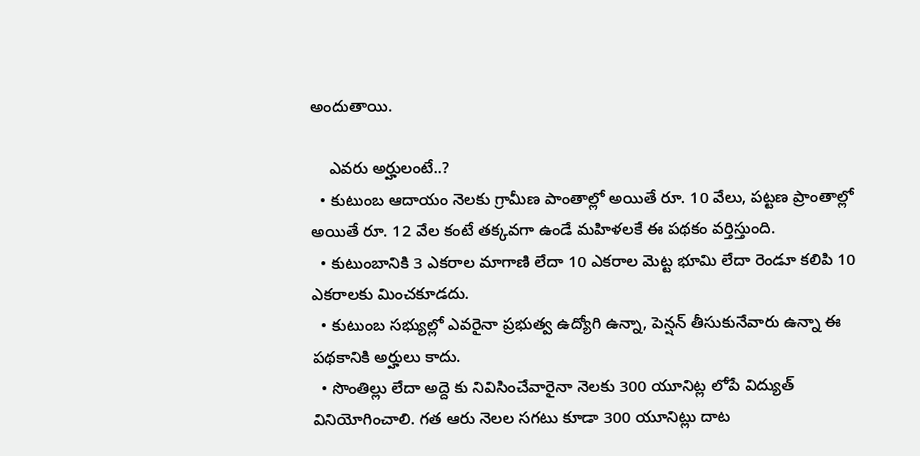అందుతాయి.

    ఎవరు అర్హులంటే..?
  • కుటుంబ ఆదాయం నెలకు గ్రామీణ పాంతాల్లో అయితే రూ. 10 వేలు, పట్టణ ప్రాంతాల్లో అయితే రూ. 12 వేల కంటే తక్కవగా ఉండే మహిళలకే ఈ పథకం వర్తిస్తుంది.
  • కుటుంబానికి 3 ఎకరాల మాగాణి లేదా 10 ఎకరాల మెట్ట భూమి లేదా రెండూ కలిపి 10 ఎకరాలకు మించకూడదు.
  • కుటుంబ సభ్యుల్లో ఎవరైనా ప్రభుత్వ ఉద్యోగి ఉన్నా, పెన్షన్ తీసుకునేవారు ఉన్నా ఈ పథకానికి అర్హులు కాదు.
  • సొంతిల్లు లేదా అద్దె కు నివిసించేవారైనా నెలకు 300 యూనిట్ల లోపే విద్యుత్ వినియోగించాలి. గత ఆరు నెలల సగటు కూడా 300 యూనిట్లు దాట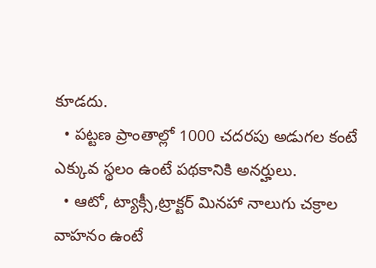కూడదు.
  • పట్టణ ప్రాంతాల్లో 1000 చదరపు అడుగల కంటే ఎక్కువ స్థలం ఉంటే పథకానికి అనర్హులు.
  • ఆటో, ట్యాక్సీ,ట్రాక్టర్ మినహా నాలుగు చక్రాల వాహనం ఉంటే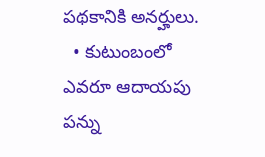పథకానికి అనర్హులు.
  • కుటుంబంలో ఎవరూ ఆదాయపు పన్ను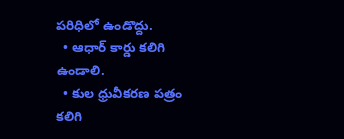పరిధిలో ఉండొద్దు.
  • ఆధార్ కార్డు కలిగి ఉండాలి.
  • కుల ధ్రువీకరణ పత్రం కలిగి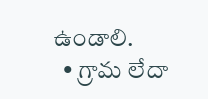ఉండాలి.
  • గ్రామ లేదా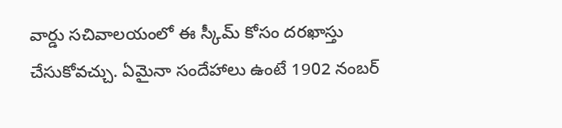వార్డు సచివాలయంలో ఈ స్కీమ్ కోసం దరఖాస్తు చేసుకోవచ్చు. ఏమైనా సందేహాలు ఉంటే 1902 నంబర్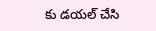కు డయల్ చేసి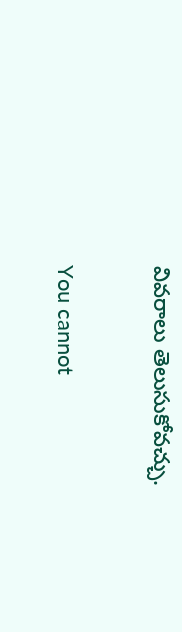వివరాలు తెలుసుకోవచ్చు.

You cannot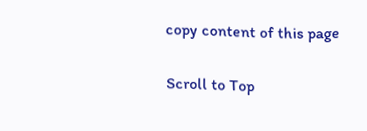copy content of this page

Scroll to Top